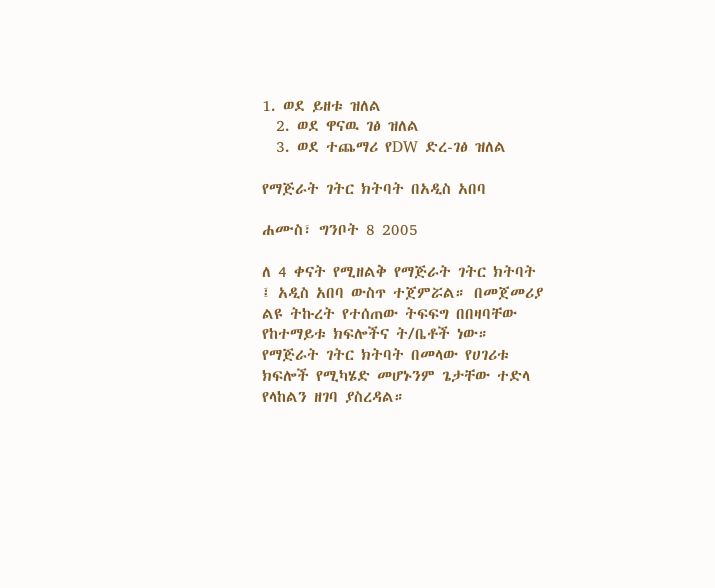1. ወደ ይዘቱ ዝለል
  2. ወደ ዋናዉ ገፅ ዝለል
  3. ወደ ተጨማሪ የDW ድረ-ገፅ ዝለል

የማጅራት ገትር ክትባት በአዲስ አበባ

ሐሙስ፣ ግንቦት 8 2005

ለ 4 ቀናት የሚዘልቅ የማጅራት ገትር ክትባት ፤ አዲስ አበባ ውስጥ ተጀምሯል። በመጀመሪያ ልዩ ትኩረት የተሰጠው ትፍፍግ በበዛባቸው የከተማይቱ ክፍሎችና ት/ቤቶች ነው። የማጅራት ገትር ክትባት በመላው የሀገሪቱ ክፍሎች የሚካሄድ መሆኑንም ጌታቸው ተድላ የላከልን ዘገባ ያስረዳል።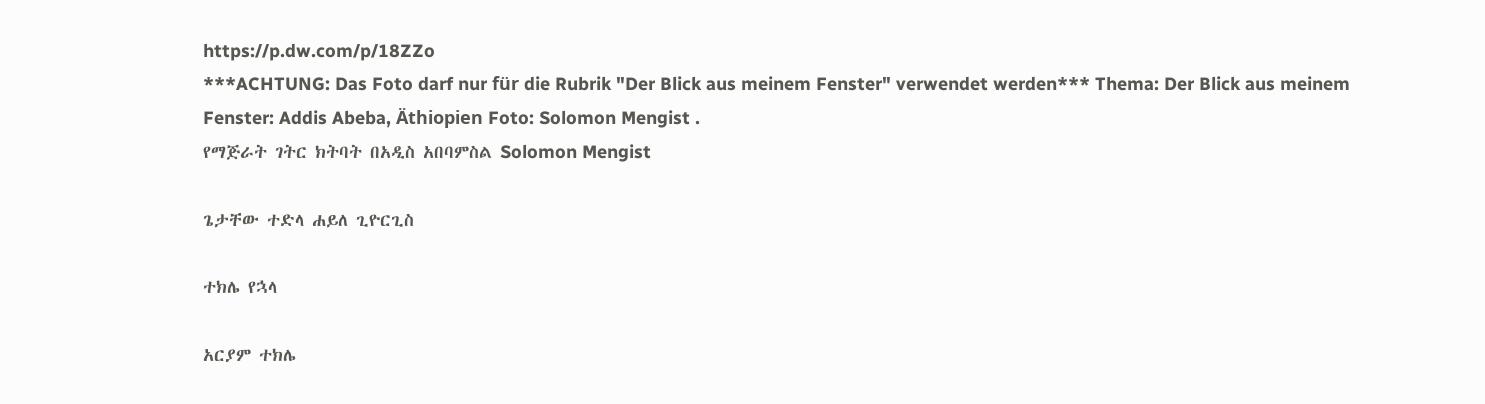https://p.dw.com/p/18ZZo
***ACHTUNG: Das Foto darf nur für die Rubrik "Der Blick aus meinem Fenster" verwendet werden*** Thema: Der Blick aus meinem Fenster: Addis Abeba, Äthiopien Foto: Solomon Mengist .
የማጅራት ገትር ክትባት በአዲስ አበባምስል Solomon Mengist

ጌታቸው ተድላ ሐይለ ጊዮርጊስ

ተክሌ የኋላ

አርያም ተክሌ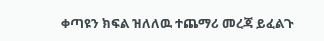ቀጣዩን ክፍል ዝለለዉ ተጨማሪ መረጃ ይፈልጉ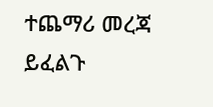ተጨማሪ መረጃ ይፈልጉ